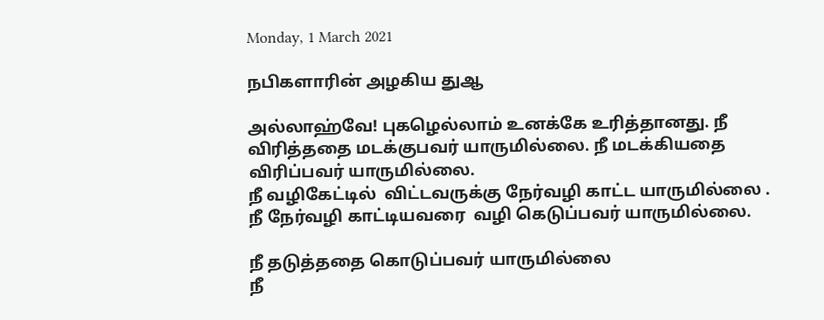Monday, 1 March 2021

நபிகளாரின் அழகிய துஆ

அல்லாஹ்வே! புகழெல்லாம் உனக்கே உரித்தானது. நீ விரித்ததை மடக்குபவர் யாருமில்லை. நீ மடக்கியதை  விரிப்பவர் யாருமில்லை.
நீ வழிகேட்டில்  விட்டவருக்கு நேர்வழி காட்ட யாருமில்லை . நீ நேர்வழி காட்டியவரை  வழி கெடுப்பவர் யாருமில்லை.

நீ தடுத்ததை கொடுப்பவர் யாருமில்லை
நீ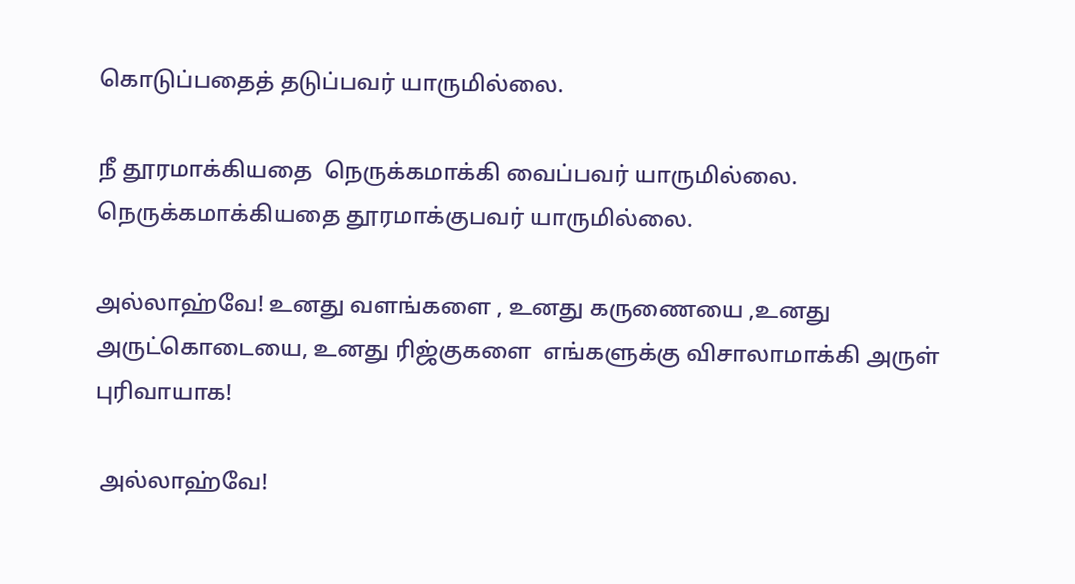கொடுப்பதைத் தடுப்பவர் யாருமில்லை.

நீ தூரமாக்கியதை  நெருக்கமாக்கி வைப்பவர் யாருமில்லை.
நெருக்கமாக்கியதை தூரமாக்குபவர் யாருமில்லை.

அல்லாஹ்வே! உனது வளங்களை , உனது கருணையை ,உனது அருட்கொடையை, உனது ரிஜ்குகளை  எங்களுக்கு விசாலாமாக்கி அருள் புரிவாயாக!

 அல்லாஹ்வே!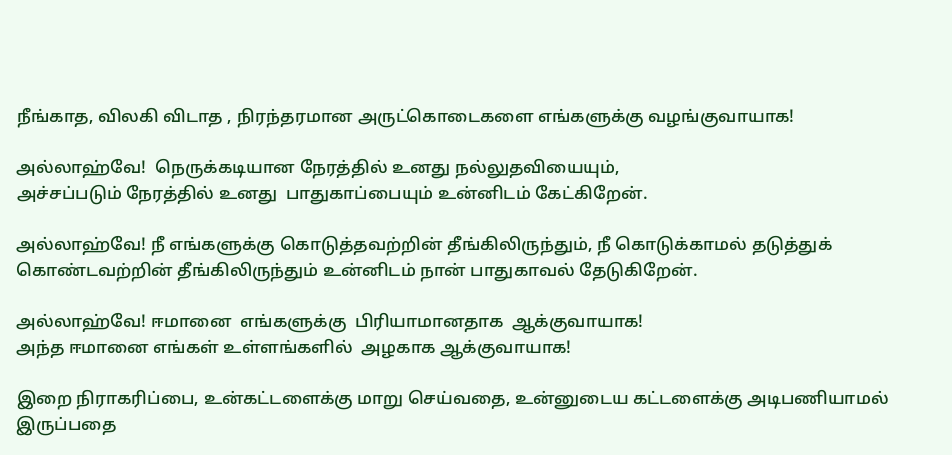நீங்காத, விலகி விடாத , நிரந்தரமான அருட்கொடைகளை எங்களுக்கு வழங்குவாயாக!

அல்லாஹ்வே!  நெருக்கடியான நேரத்தில் உனது நல்லுதவியையும்,
அச்சப்படும் நேரத்தில் உனது  பாதுகாப்பையும் உன்னிடம் கேட்கிறேன்.

அல்லாஹ்வே! நீ எங்களுக்கு கொடுத்தவற்றின் தீங்கிலிருந்தும், நீ கொடுக்காமல் தடுத்துக் கொண்டவற்றின் தீங்கிலிருந்தும் உன்னிடம் நான் பாதுகாவல் தேடுகிறேன்.

அல்லாஹ்வே! ஈமானை  எங்களுக்கு  பிரியாமானதாக  ஆக்குவாயாக!
அந்த ஈமானை எங்கள் உள்ளங்களில்  அழகாக ஆக்குவாயாக!

இறை நிராகரிப்பை, உன்கட்டளைக்கு மாறு செய்வதை, உன்னுடைய கட்டளைக்கு அடிபணியாமல் இருப்பதை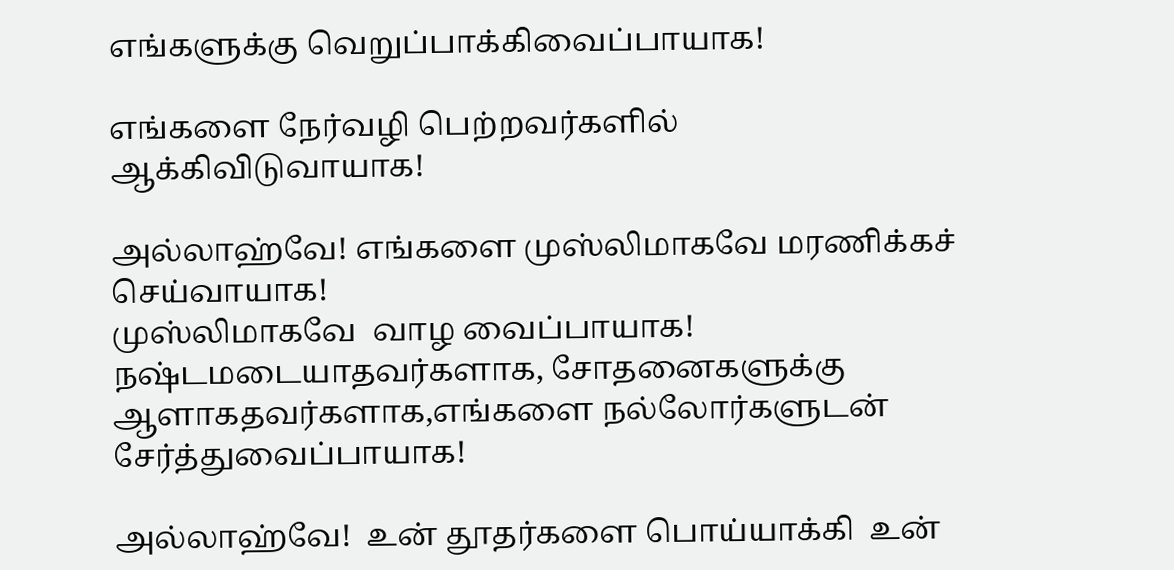எங்களுக்கு வெறுப்பாக்கிவைப்பாயாக!

எங்களை நேர்வழி பெற்றவர்களில் ஆக்கிவிடுவாயாக!

அல்லாஹ்வே! எங்களை முஸ்லிமாகவே மரணிக்கச் செய்வாயாக!
முஸ்லிமாகவே  வாழ வைப்பாயாக!
நஷ்டமடையாதவர்களாக, சோதனைகளுக்கு ஆளாகதவர்களாக,எங்களை நல்லோர்களுடன் சேர்த்துவைப்பாயாக!

அல்லாஹ்வே!  உன் தூதர்களை பொய்யாக்கி  உன்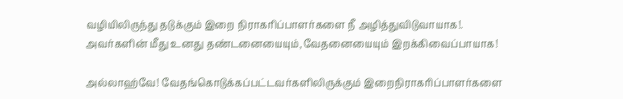வழியிலிருந்து தடுக்கும் இறை நிராகரிப்பாளர்களை நீ அழித்துவிடுவாயாக!.
அவர்களின் மீது உனது தண்டனையையும்,வேதனையையும் இறக்கிவைப்பாயாக!

அல்லாஹ்வே! வேதங்கொடுக்கப்பட்டவர்களிலிருக்கும் இறைநிராகரிப்பாளர்களை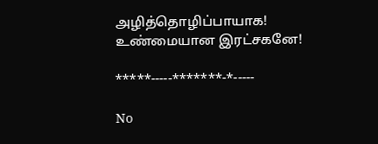அழித்தொழிப்பாயாக!
உண்மையான இரட்சகனே!

*****-----*******-*-----

No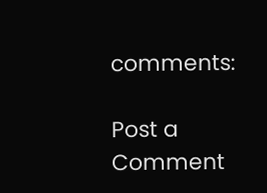comments:

Post a Comment